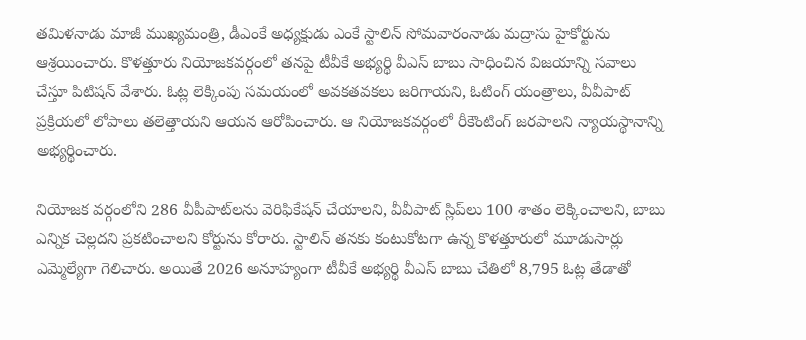తమిళనాడు మాజీ ముఖ్యమంత్రి, డీఎంకే అధ్యక్షుడు ఎంకే స్టాలిన్ సోమవారంనాడు మద్రాసు హైకోర్టును ఆశ్రయించారు. కొళత్తూరు నియోజకవర్గంలో తనపై టీవీకే అభ్యర్థి వీఎస్ బాబు సాధించిన విజయాన్ని సవాలు చేస్తూ పిటిషన్ వేశారు. ఓట్ల లెక్కింపు సమయంలో అవకతవకలు జరిగాయని, ఓటింగ్ యంత్రాలు, వీవీపాట్ ప్రక్రియలో లోపాలు తలెత్తాయని ఆయన ఆరోపించారు. ఆ నియోజకవర్గంలో రీకౌంటింగ్ జరపాలని న్యాయస్థానాన్ని అభ్యర్థించారు.

నియోజక వర్గంలోని 286 వీపీపాట్‌లను వెరిఫికేషన్ చేయాలని, వీవీపాట్ స్లిప్‌లు 100 శాతం లెక్కించాలని, బాబు ఎన్నిక చెల్లదని ప్రకటించాలని కోర్టును కోరారు. స్టాలిన్ తనకు కంటుకోటగా ఉన్న కొళత్తూరులో మూడుసార్లు ఎమ్మెల్యేగా గెలిచారు. అయితే 2026 అనూహ్యంగా టీవీకే అభ్యర్థి వీఎస్ బాబు చేతిలో 8,795 ఓట్ల తేడాతో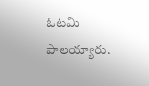ఓటమి పాలయ్యారు.